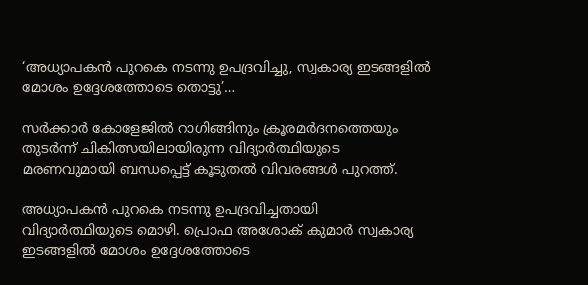‘അധ്യാപകൻ പുറകെ നടന്നു ഉപദ്രവിച്ചു, സ്വകാര്യ ഇടങ്ങളിൽ മോശം ഉദ്ദേശത്തോടെ തൊട്ടു’…

സർക്കാർ കോളേജിൽ റാഗിങ്ങിനും ക്രൂരമർദനത്തെയും തുടർന്ന് ചികിത്സയിലായിരുന്ന വിദ്യാർത്ഥിയുടെ മരണവുമായി ബന്ധപ്പെട്ട് കൂടുതൽ വിവരങ്ങൾ പുറത്ത്.

അധ്യാപകൻ പുറകെ നടന്നു ഉപദ്രവിച്ചതായി വിദ്യാർത്ഥിയുടെ മൊഴി. പ്രൊഫ അശോക് കുമാർ സ്വകാര്യ ഇടങ്ങളിൽ മോശം ഉദ്ദേശത്തോടെ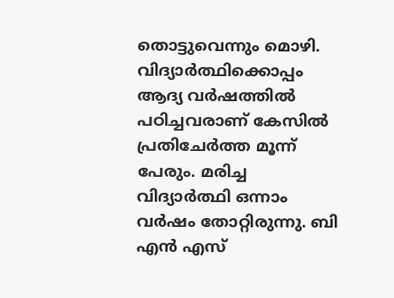തൊട്ടുവെന്നും മൊഴി. വിദ്യാർത്ഥിക്കൊപ്പം ആദ്യ വർഷത്തിൽ പഠിച്ചവരാണ് കേസിൽ പ്രതിചേർത്ത മൂന്ന് പേരും. മരിച്ച വിദ്യാർത്ഥി ഒന്നാം വർഷം തോറ്റിരുന്നു. ബി എൻ എസ്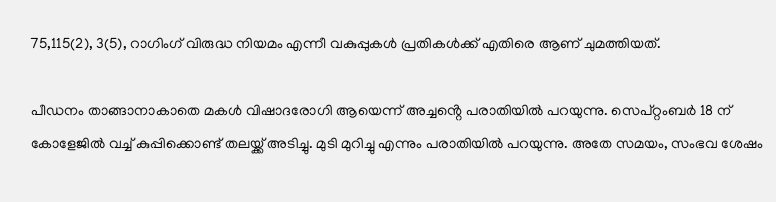75,115(2), 3(5), റാഗിംഗ് വിരുദ്ധ നിയമം എന്നീ വകുപ്പുകൾ പ്രതികൾക്ക് എതിരെ ആണ് ചുമത്തിയത്.

പീഡനം താങ്ങാനാകാതെ മകൾ വിഷാദരോഗി ആയെന്ന് അച്ചൻ്റെ പരാതിയിൽ പറയുന്നു. സെപ്റ്റംബർ 18 ന് കോളേജിൽ വച്ച് കുപ്പിക്കൊണ്ട് തലയ്ക്ക് അടിച്ചു. മുടി മുറിച്ചു എന്നും പരാതിയിൽ പറയുന്നു. അതേ സമയം, സംഭവ ശേഷം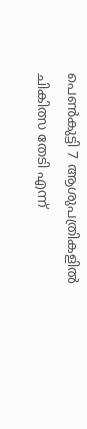പെൺകുട്ടി 7 ആശുപത്രികളിൽ ചികിത്സ തേടി എന്ന്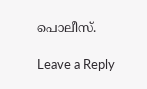പൊലീസ്.

Leave a Reply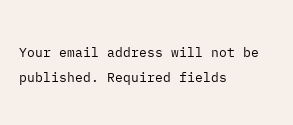Your email address will not be published. Required fields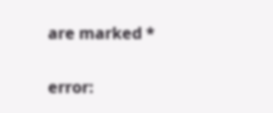are marked *

error: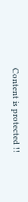Content is protected !!